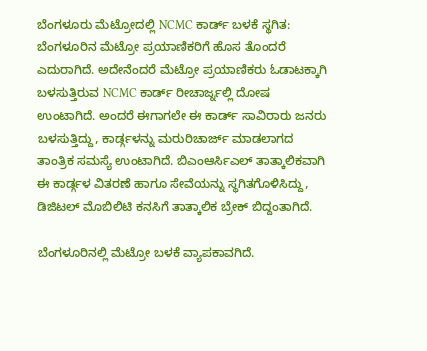ಬೆಂಗಳೂರು ಮೆಟ್ರೋದಲ್ಲಿ NCMC ಕಾರ್ಡ್ ಬಳಕೆ ಸ್ಥಗಿತ: ಬೆಂಗಳೂರಿನ ಮೆಟ್ರೋ ಪ್ರಯಾಣಿಕರಿಗೆ ಹೊಸ ತೊಂದರೆ ಎದುರಾಗಿದೆ. ಅದೇನೆಂದರೆ ಮೆಟ್ರೋ ಪ್ರಯಾಣಿಕರು ಓಡಾಟಕ್ಕಾಗಿ ಬಳಸುತ್ತಿರುವ NCMC ಕಾರ್ಡ್ ರೀಚಾರ್ಜ್ನಲ್ಲಿ ದೋಷ ಉಂಟಾಗಿದೆ. ಅಂದರೆ ಈಗಾಗಲೇ ಈ ಕಾರ್ಡ್ ಸಾವಿರಾರು ಜನರು ಬಳಸುತ್ತಿದ್ದು, ಕಾರ್ಡ್ಗಳನ್ನು ಮರುರಿಚಾರ್ಜ್ ಮಾಡಲಾಗದ ತಾಂತ್ರಿಕ ಸಮಸ್ಯೆ ಉಂಟಾಗಿದೆ. ಬಿಎಂಆರ್ಸಿಎಲ್ ತಾತ್ಕಾಲಿಕವಾಗಿ ಈ ಕಾರ್ಡ್ಗಳ ವಿತರಣೆ ಹಾಗೂ ಸೇವೆಯನ್ನು ಸ್ಥಗಿತಗೊಳಿಸಿದ್ದು, ಡಿಜಿಟಲ್ ಮೊಬಿಲಿಟಿ ಕನಸಿಗೆ ತಾತ್ಕಾಲಿಕ ಬ್ರೇಕ್ ಬಿದ್ದಂತಾಗಿದೆ.

ಬೆಂಗಳೂರಿನಲ್ಲಿ ಮೆಟ್ರೋ ಬಳಕೆ ವ್ಯಾಪಕಾವಗಿದೆ.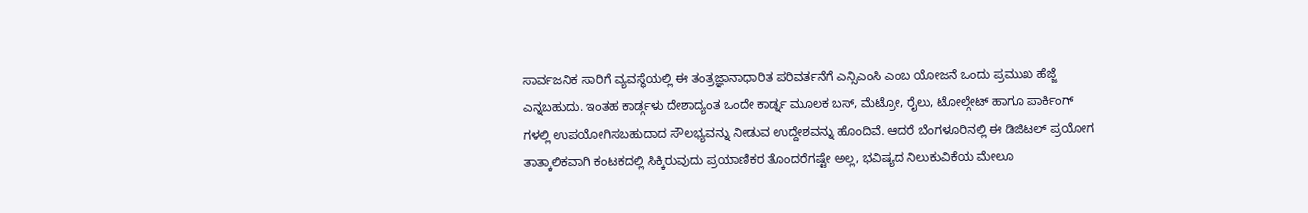ಸಾರ್ವಜನಿಕ ಸಾರಿಗೆ ವ್ಯವಸ್ಥೆಯಲ್ಲಿ ಈ ತಂತ್ರಜ್ಞಾನಾಧಾರಿತ ಪರಿವರ್ತನೆಗೆ ಎನ್ಸಿಎಂಸಿ ಎಂಬ ಯೋಜನೆ ಒಂದು ಪ್ರಮುಖ ಹೆಜ್ಜೆ ಎನ್ನಬಹುದು. ಇಂತಹ ಕಾರ್ಡ್ಗಳು ದೇಶಾದ್ಯಂತ ಒಂದೇ ಕಾರ್ಡ್ನ ಮೂಲಕ ಬಸ್, ಮೆಟ್ರೋ, ರೈಲು, ಟೋಲ್ಗೇಟ್ ಹಾಗೂ ಪಾರ್ಕಿಂಗ್ ಗಳಲ್ಲಿ ಉಪಯೋಗಿಸಬಹುದಾದ ಸೌಲಭ್ಯವನ್ನು ನೀಡುವ ಉದ್ದೇಶವನ್ನು ಹೊಂದಿವೆ. ಆದರೆ ಬೆಂಗಳೂರಿನಲ್ಲಿ ಈ ಡಿಜಿಟಲ್ ಪ್ರಯೋಗ ತಾತ್ಕಾಲಿಕವಾಗಿ ಕಂಟಕದಲ್ಲಿ ಸಿಕ್ಕಿರುವುದು ಪ್ರಯಾಣಿಕರ ತೊಂದರೆಗಷ್ಟೇ ಅಲ್ಲ, ಭವಿಷ್ಯದ ನಿಲುಕುವಿಕೆಯ ಮೇಲೂ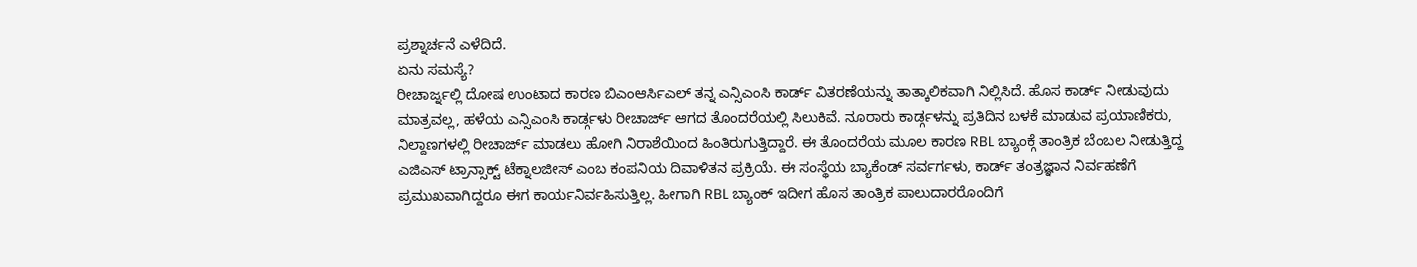ಪ್ರಶ್ನಾರ್ಚನೆ ಎಳೆದಿದೆ.
ಏನು ಸಮಸ್ಯೆ?
ರೀಚಾರ್ಜ್ನಲ್ಲಿ ದೋಷ ಉಂಟಾದ ಕಾರಣ ಬಿಎಂಆರ್ಸಿಎಲ್ ತನ್ನ ಎನ್ಸಿಎಂಸಿ ಕಾರ್ಡ್ ವಿತರಣೆಯನ್ನು ತಾತ್ಕಾಲಿಕವಾಗಿ ನಿಲ್ಲಿಸಿದೆ. ಹೊಸ ಕಾರ್ಡ್ ನೀಡುವುದು ಮಾತ್ರವಲ್ಲ, ಹಳೆಯ ಎನ್ಸಿಎಂಸಿ ಕಾರ್ಡ್ಗಳು ರೀಚಾರ್ಜ್ ಆಗದ ತೊಂದರೆಯಲ್ಲಿ ಸಿಲುಕಿವೆ. ನೂರಾರು ಕಾರ್ಡ್ಗಳನ್ನು ಪ್ರತಿದಿನ ಬಳಕೆ ಮಾಡುವ ಪ್ರಯಾಣಿಕರು, ನಿಲ್ದಾಣಗಳಲ್ಲಿ ರೀಚಾರ್ಜ್ ಮಾಡಲು ಹೋಗಿ ನಿರಾಶೆಯಿಂದ ಹಿಂತಿರುಗುತ್ತಿದ್ದಾರೆ. ಈ ತೊಂದರೆಯ ಮೂಲ ಕಾರಣ RBL ಬ್ಯಾಂಕ್ಗೆ ತಾಂತ್ರಿಕ ಬೆಂಬಲ ನೀಡುತ್ತಿದ್ದ ಎಜಿಎಸ್ ಟ್ರಾನ್ಸಾಕ್ಟ್ ಟೆಕ್ನಾಲಜೀಸ್ ಎಂಬ ಕಂಪನಿಯ ದಿವಾಳಿತನ ಪ್ರಕ್ರಿಯೆ. ಈ ಸಂಸ್ಥೆಯ ಬ್ಯಾಕೆಂಡ್ ಸರ್ವರ್ಗಳು, ಕಾರ್ಡ್ ತಂತ್ರಜ್ಞಾನ ನಿರ್ವಹಣೆಗೆ ಪ್ರಮುಖವಾಗಿದ್ದರೂ ಈಗ ಕಾರ್ಯನಿರ್ವಹಿಸುತ್ತಿಲ್ಲ. ಹೀಗಾಗಿ RBL ಬ್ಯಾಂಕ್ ಇದೀಗ ಹೊಸ ತಾಂತ್ರಿಕ ಪಾಲುದಾರರೊಂದಿಗೆ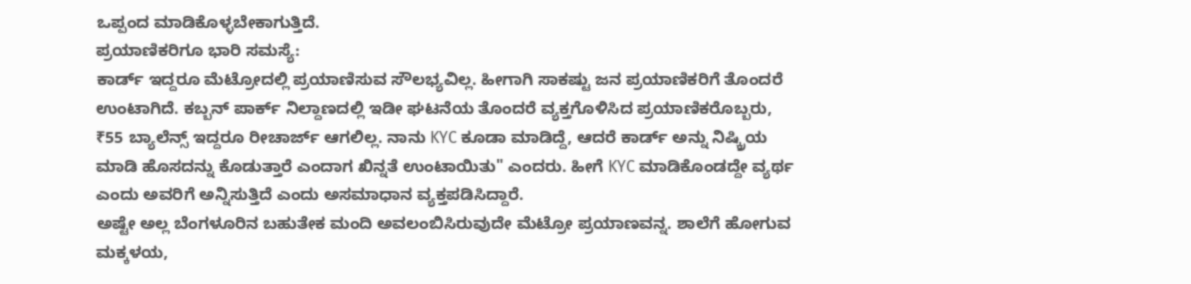ಒಪ್ಪಂದ ಮಾಡಿಕೊಳ್ಳಬೇಕಾಗುತ್ತಿದೆ.
ಪ್ರಯಾಣಿಕರಿಗೂ ಭಾರಿ ಸಮಸ್ಯೆ:
ಕಾರ್ಡ್ ಇದ್ದರೂ ಮೆಟ್ರೋದಲ್ಲಿ ಪ್ರಯಾಣಿಸುವ ಸೌಲಭ್ಯವಿಲ್ಲ. ಹೀಗಾಗಿ ಸಾಕಷ್ಟು ಜನ ಪ್ರಯಾಣಿಕರಿಗೆ ತೊಂದರೆ ಉಂಟಾಗಿದೆ. ಕಬ್ಬನ್ ಪಾರ್ಕ್ ನಿಲ್ದಾಣದಲ್ಲಿ ಇಡೀ ಘಟನೆಯ ತೊಂದರೆ ವ್ಯಕ್ತಗೊಳಿಸಿದ ಪ್ರಯಾಣಿಕರೊಬ್ಬರು, ₹55 ಬ್ಯಾಲೆನ್ಸ್ ಇದ್ದರೂ ರೀಚಾರ್ಜ್ ಆಗಲಿಲ್ಲ. ನಾನು KYC ಕೂಡಾ ಮಾಡಿದ್ದೆ, ಆದರೆ ಕಾರ್ಡ್ ಅನ್ನು ನಿಷ್ಕ್ರಿಯ ಮಾಡಿ ಹೊಸದನ್ನು ಕೊಡುತ್ತಾರೆ ಎಂದಾಗ ಖಿನ್ನತೆ ಉಂಟಾಯಿತು" ಎಂದರು. ಹೀಗೆ KYC ಮಾಡಿಕೊಂಡದ್ದೇ ವ್ಯರ್ಥ ಎಂದು ಅವರಿಗೆ ಅನ್ನಿಸುತ್ತಿದೆ ಎಂದು ಅಸಮಾಧಾನ ವ್ಯಕ್ತಪಡಿಸಿದ್ದಾರೆ.
ಅಷ್ಟೇ ಅಲ್ಲ ಬೆಂಗಳೂರಿನ ಬಹುತೇಕ ಮಂದಿ ಅವಲಂಬಿಸಿರುವುದೇ ಮೆಟ್ರೋ ಪ್ರಯಾಣವನ್ನ. ಶಾಲೆಗೆ ಹೋಗುವ ಮಕ್ಕಳಯ,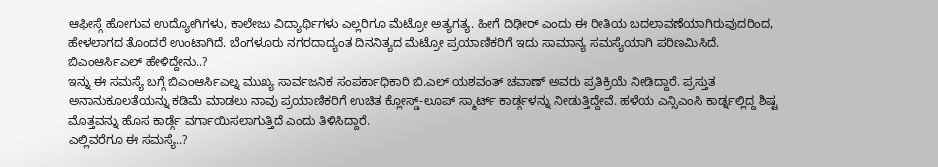ಆಫೀಸ್ಗೆ ಹೋಗುವ ಉದ್ಯೋಗಿಗಳು, ಕಾಲೇಜು ವಿದ್ಯಾರ್ಥಿಗಳು ಎಲ್ಲರಿಗೂ ಮೆಟ್ರೋ ಅತ್ಯಗತ್ಯ. ಹೀಗೆ ದಿಢೀರ್ ಎಂದು ಈ ರೀತಿಯ ಬದಲಾವಣೆಯಾಗಿರುವುದರಿಂದ, ಹೇಳಲಾಗದ ತೊಂದರೆ ಉಂಟಾಗಿದೆ. ಬೆಂಗಳೂರು ನಗರದಾದ್ಯಂತ ದಿನನಿತ್ಯದ ಮೆಟ್ರೋ ಪ್ರಯಾಣಿಕರಿಗೆ ಇದು ಸಾಮಾನ್ಯ ಸಮಸ್ಯೆಯಾಗಿ ಪರಿಣಮಿಸಿದೆ.
ಬಿಎಂಆರ್ಸಿಎಲ್ ಹೇಳಿದ್ದೇನು..?
ಇನ್ನು ಈ ಸಮಸ್ಯೆ ಬಗ್ಗೆ ಬಿಎಂಆರ್ಸಿಎಲ್ನ ಮುಖ್ಯ ಸಾರ್ವಜನಿಕ ಸಂಪರ್ಕಾಧಿಕಾರಿ ಬಿ.ಎಲ್ ಯಶವಂತ್ ಚವಾಣ್ ಅವರು ಪ್ರತಿಕ್ರಿಯೆ ನೀಡಿದ್ದಾರೆ. ಪ್ರಸ್ತುತ ಅನಾನುಕೂಲತೆಯನ್ನು ಕಡಿಮೆ ಮಾಡಲು ನಾವು ಪ್ರಯಾಣಿಕರಿಗೆ ಉಚಿತ ಕ್ಲೋಸ್ಡ್-ಲೂಪ್ ಸ್ಮಾರ್ಟ್ ಕಾರ್ಡ್ಗಳನ್ನು ನೀಡುತ್ತಿದ್ದೇವೆ. ಹಳೆಯ ಎನ್ಸಿಎಂಸಿ ಕಾರ್ಡ್ನಲ್ಲಿದ್ದ ಶಿಷ್ಟ ಮೊತ್ತವನ್ನು ಹೊಸ ಕಾರ್ಡ್ಗೆ ವರ್ಗಾಯಿಸಲಾಗುತ್ತಿದೆ ಎಂದು ತಿಳಿಸಿದ್ದಾರೆ.
ಎಲ್ಲಿವರೆಗೂ ಈ ಸಮಸ್ಯೆ..?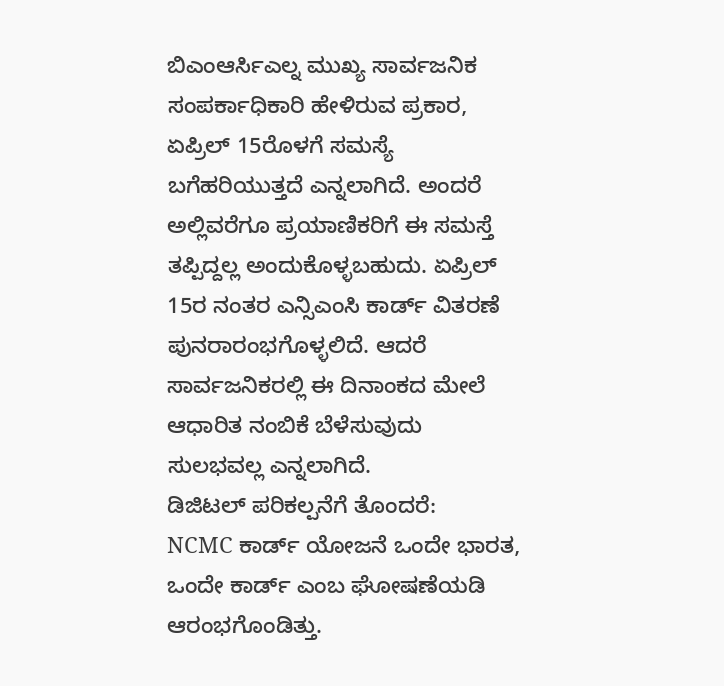ಬಿಎಂಆರ್ಸಿಎಲ್ನ ಮುಖ್ಯ ಸಾರ್ವಜನಿಕ ಸಂಪರ್ಕಾಧಿಕಾರಿ ಹೇಳಿರುವ ಪ್ರಕಾರ, ಏಪ್ರಿಲ್ 15ರೊಳಗೆ ಸಮಸ್ಯೆ ಬಗೆಹರಿಯುತ್ತದೆ ಎನ್ನಲಾಗಿದೆ. ಅಂದರೆ ಅಲ್ಲಿವರೆಗೂ ಪ್ರಯಾಣಿಕರಿಗೆ ಈ ಸಮಸ್ತೆ ತಪ್ಪಿದ್ದಲ್ಲ ಅಂದುಕೊಳ್ಳಬಹುದು. ಏಪ್ರಿಲ್ 15ರ ನಂತರ ಎನ್ಸಿಎಂಸಿ ಕಾರ್ಡ್ ವಿತರಣೆ ಪುನರಾರಂಭಗೊಳ್ಳಲಿದೆ. ಆದರೆ ಸಾರ್ವಜನಿಕರಲ್ಲಿ ಈ ದಿನಾಂಕದ ಮೇಲೆ ಆಧಾರಿತ ನಂಬಿಕೆ ಬೆಳೆಸುವುದು ಸುಲಭವಲ್ಲ ಎನ್ನಲಾಗಿದೆ.
ಡಿಜಿಟಲ್ ಪರಿಕಲ್ಪನೆಗೆ ತೊಂದರೆ:
NCMC ಕಾರ್ಡ್ ಯೋಜನೆ ಒಂದೇ ಭಾರತ, ಒಂದೇ ಕಾರ್ಡ್ ಎಂಬ ಘೋಷಣೆಯಡಿ ಆರಂಭಗೊಂಡಿತ್ತು.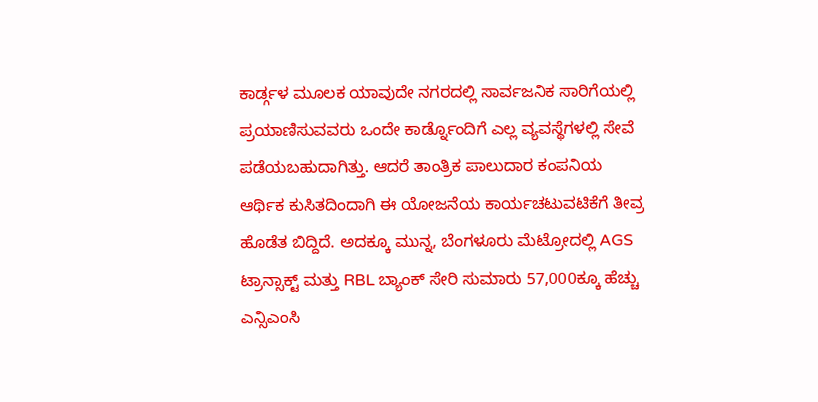ಕಾರ್ಡ್ಗಳ ಮೂಲಕ ಯಾವುದೇ ನಗರದಲ್ಲಿ ಸಾರ್ವಜನಿಕ ಸಾರಿಗೆಯಲ್ಲಿ ಪ್ರಯಾಣಿಸುವವರು ಒಂದೇ ಕಾರ್ಡ್ನೊಂದಿಗೆ ಎಲ್ಲ ವ್ಯವಸ್ಥೆಗಳಲ್ಲಿ ಸೇವೆ ಪಡೆಯಬಹುದಾಗಿತ್ತು. ಆದರೆ ತಾಂತ್ರಿಕ ಪಾಲುದಾರ ಕಂಪನಿಯ ಆರ್ಥಿಕ ಕುಸಿತದಿಂದಾಗಿ ಈ ಯೋಜನೆಯ ಕಾರ್ಯಚಟುವಟಿಕೆಗೆ ತೀವ್ರ ಹೊಡೆತ ಬಿದ್ದಿದೆ. ಅದಕ್ಕೂ ಮುನ್ನ, ಬೆಂಗಳೂರು ಮೆಟ್ರೋದಲ್ಲಿ AGS ಟ್ರಾನ್ಸಾಕ್ಟ್ ಮತ್ತು RBL ಬ್ಯಾಂಕ್ ಸೇರಿ ಸುಮಾರು 57,000ಕ್ಕೂ ಹೆಚ್ಚು ಎನ್ಸಿಎಂಸಿ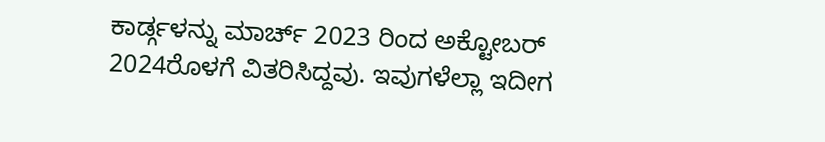ಕಾರ್ಡ್ಗಳನ್ನು ಮಾರ್ಚ್ 2023 ರಿಂದ ಅಕ್ಟೋಬರ್ 2024ರೊಳಗೆ ವಿತರಿಸಿದ್ದವು. ಇವುಗಳೆಲ್ಲಾ ಇದೀಗ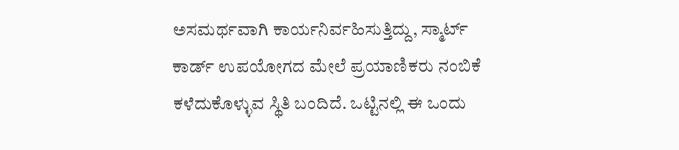ಅಸಮರ್ಥವಾಗಿ ಕಾರ್ಯನಿರ್ವಹಿಸುತ್ತಿದ್ದು, ಸ್ಮಾರ್ಟ್ ಕಾರ್ಡ್ ಉಪಯೋಗದ ಮೇಲೆ ಪ್ರಯಾಣಿಕರು ನಂಬಿಕೆ ಕಳೆದುಕೊಳ್ಳುವ ಸ್ಥಿತಿ ಬಂದಿದೆ. ಒಟ್ಟಿನಲ್ಲಿ ಈ ಒಂದು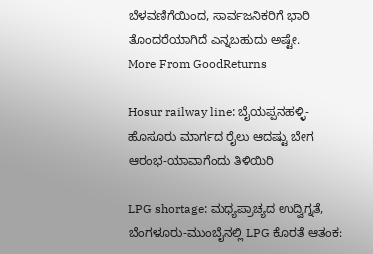ಬೆಳವಣಿಗೆಯಿಂದ, ಸಾರ್ವಜನಿಕರಿಗೆ ಭಾರಿ ತೊಂದರೆಯಾಗಿದೆ ಎನ್ನಬಹುದು ಅಷ್ಟೇ.
More From GoodReturns

Hosur railway line: ಬೈಯಪ್ಪನಹಳ್ಳಿ-ಹೊಸೂರು ಮಾರ್ಗದ ರೈಲು ಆದಷ್ಟು ಬೇಗ ಆರಂಭ-ಯಾವಾಗೆಂದು ತಿಳಿಯಿರಿ

LPG shortage: ಮಧ್ಯಪ್ರಾಚ್ಯದ ಉದ್ವಿಗ್ನತೆ, ಬೆಂಗಳೂರು-ಮುಂಬೈನಲ್ಲಿ LPG ಕೊರತೆ ಆತಂಕ: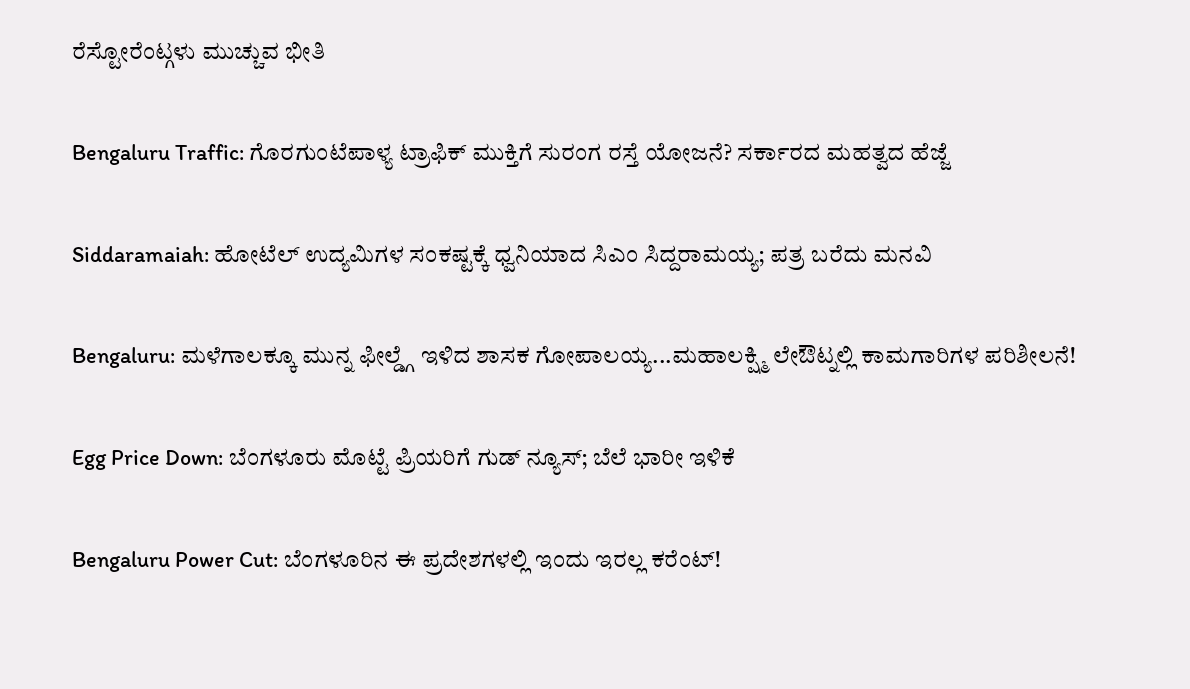ರೆಸ್ಟೋರೆಂಟ್ಗಳು ಮುಚ್ಚುವ ಭೀತಿ

Bengaluru Traffic: ಗೊರಗುಂಟೆಪಾಳ್ಯ ಟ್ರಾಫಿಕ್ ಮುಕ್ತಿಗೆ ಸುರಂಗ ರಸ್ತೆ ಯೋಜನೆ? ಸರ್ಕಾರದ ಮಹತ್ವದ ಹೆಜ್ಜೆ

Siddaramaiah: ಹೋಟೆಲ್ ಉದ್ಯಮಿಗಳ ಸಂಕಷ್ಟಕ್ಕೆ ಧ್ವನಿಯಾದ ಸಿಎಂ ಸಿದ್ದರಾಮಯ್ಯ; ಪತ್ರ ಬರೆದು ಮನವಿ

Bengaluru: ಮಳೆಗಾಲಕ್ಕೂ ಮುನ್ನ ಫೀಲ್ಡ್ಗೆ ಇಳಿದ ಶಾಸಕ ಗೋಪಾಲಯ್ಯ...ಮಹಾಲಕ್ಷ್ಮಿ ಲೇಔಟ್ನಲ್ಲಿ ಕಾಮಗಾರಿಗಳ ಪರಿಶೀಲನೆ!

Egg Price Down: ಬೆಂಗಳೂರು ಮೊಟ್ಟೆ ಪ್ರಿಯರಿಗೆ ಗುಡ್ ನ್ಯೂಸ್; ಬೆಲೆ ಭಾರೀ ಇಳಿಕೆ

Bengaluru Power Cut: ಬೆಂಗಳೂರಿನ ಈ ಪ್ರದೇಶಗಳಲ್ಲಿ ಇಂದು ಇರಲ್ಲ ಕರೆಂಟ್!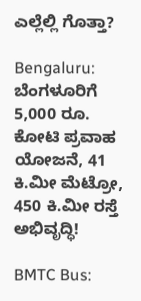ಎಲ್ಲೆಲ್ಲಿ ಗೊತ್ತಾ?

Bengaluru: ಬೆಂಗಳೂರಿಗೆ 5,000 ರೂ. ಕೋಟಿ ಪ್ರವಾಹ ಯೋಜನೆ, 41 ಕಿ.ಮೀ ಮೆಟ್ರೋ, 450 ಕಿ.ಮೀ ರಸ್ತೆ ಅಭಿವೃದ್ಧಿ!

BMTC Bus: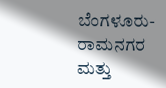ಬೆಂಗಳೂರು-ರಾಮನಗರ ಮತ್ತು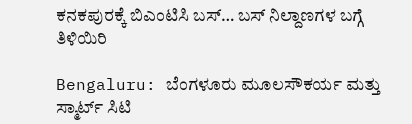ಕನಕಪುರಕ್ಕೆ ಬಿಎಂಟಿಸಿ ಬಸ್… ಬಸ್ ನಿಲ್ದಾಣಗಳ ಬಗ್ಗೆ ತಿಳಿಯಿರಿ

Bengaluru: ಬೆಂಗಳೂರು ಮೂಲಸೌಕರ್ಯ ಮತ್ತು ಸ್ಮಾರ್ಟ್ ಸಿಟಿ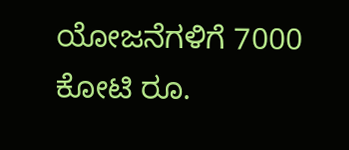ಯೋಜನೆಗಳಿಗೆ 7000 ಕೋಟಿ ರೂ.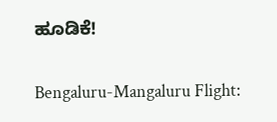ಹೂಡಿಕೆ!

Bengaluru-Mangaluru Flight: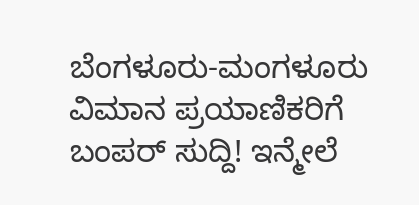ಬೆಂಗಳೂರು-ಮಂಗಳೂರು ವಿಮಾನ ಪ್ರಯಾಣಿಕರಿಗೆ ಬಂಪರ್ ಸುದ್ದಿ! ಇನ್ಮೇಲೆ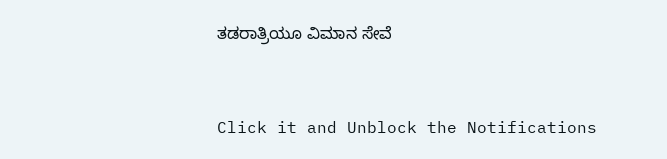ತಡರಾತ್ರಿಯೂ ವಿಮಾನ ಸೇವೆ



Click it and Unblock the Notifications